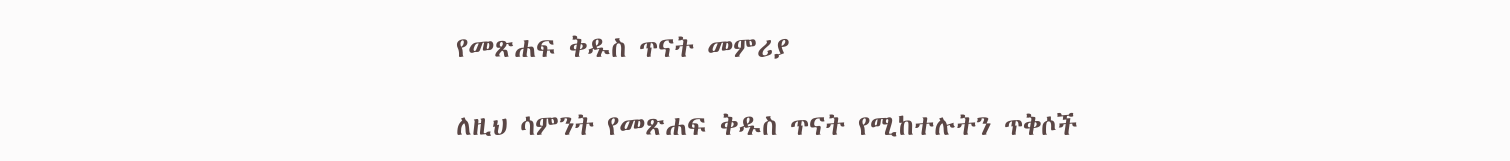የመጽሐፍ ቅዱስ ጥናት መምሪያ

ለዚህ ሳምንት የመጽሐፍ ቅዱስ ጥናት የሚከተሉትን ጥቅሶች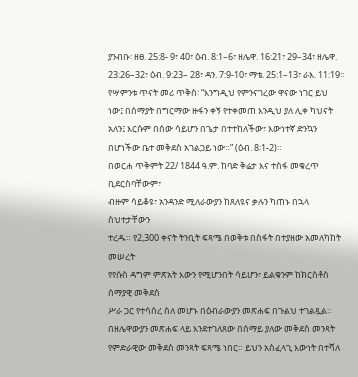ያንብቡ፡ ዘፀ. 25:8- 9፣ 40፣ ዕብ. 8:1–6፣ ዘሌዋ. 16:21፣ 29–34፣ ዘሌዋ. 23:26–32፣ ዕብ. 9:23– 28፣ ዳን. 7:9-10፣ ማቴ. 25:1–13፣ ራእ. 11:19።
የሣምንቱ ጥናት መሪ ጥቅስ፡ “እንግዲህ የምንናገረው ዋናው ነገር ይህ
ነው፤ በሰማያት በግርማው ዙፋን ቀኝ የተቀመጠ እንዲህ ያለ ሊቀ ካህናት
አለን፤ እርሱም በሰው ሳይሆን በጌታ በተተከለችው፣ እውነተኛ ድንኳን
በሆነችው ቤተ መቅደስ አገልጋይ ነው።” (ዕብ. 8፡1-2)።
በወርሐ ጥቅምት 22/ 1844 ዓ.ም. ከባድ ቅሬታ እና ተስፋ መቁረጥ ቢደርስባቸውም፣
ብዙም ሳይቆዩ፣ አንዳንድ ሚለራውያን ከጸለዩና ቃሉን ካጠኑ በኋላ ስህተታቸውን
ተረዱ። የ2,300 ቀናት ትንቢት ፍጻሜ በወቅቱ በስፋት በተያዘው አመለካከት መሠረት
የየሱስ ዳግም ምጽአት እውን የሚሆንበት ሳይሆን፣ ይልቁንም ከክርስቶስ ሰማያዊ መቅደስ
ሥራ ጋር የተሳሰረ ስለ መሆኑ በዕብራውያን መጽሐፍ በጉልህ ተገልጿል።
በዘሌዋውያን መጽሐፍ ላይ እንደተገለጸው በሰማይ ያለው መቅደስ መንጻት
የምድራዊው መቅደስ መንጻት ፍጻሜ ነበር። ይህን አስፈላጊ እውነት በተሻለ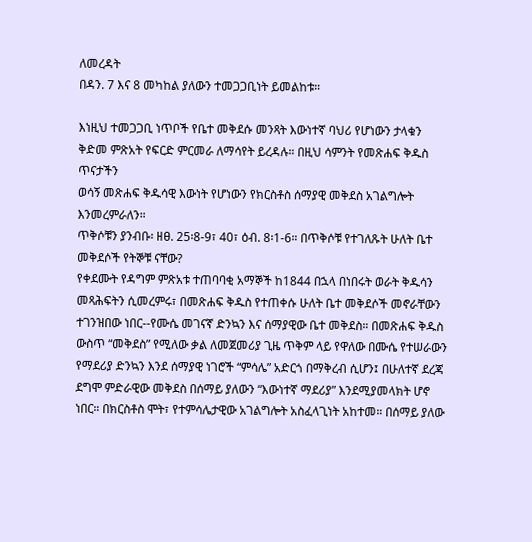ለመረዳት
በዳን. 7 እና 8 መካከል ያለውን ተመጋጋቢነት ይመልከቱ።

እነዚህ ተመጋጋቢ ነጥቦች የቤተ መቅደሱ መንጻት እውነተኛ ባህሪ የሆነውን ታላቁን
ቅድመ ምጽአት የፍርድ ምርመራ ለማሳየት ይረዳሉ። በዚህ ሳምንት የመጽሐፍ ቅዱስ ጥናታችን
ወሳኝ መጽሐፍ ቅዱሳዊ እውነት የሆነውን የክርስቶስ ሰማያዊ መቅደስ አገልግሎት እንመረምራለን።
ጥቅሶቹን ያንብቡ፡ ዘፀ. 25፡8-9፣ 40፣ ዕብ. 8፡1-6። በጥቅሶቹ የተገለጹት ሁለት ቤተ መቅደሶች የትኞቹ ናቸው?
የቀደሙት የዳግም ምጽአቱ ተጠባባቂ አማኞች ከ1844 በኋላ በነበሩት ወራት ቅዱሳን
መጻሕፍትን ሲመረምሩ፣ በመጽሐፍ ቅዱስ የተጠቀሱ ሁለት ቤተ መቅደሶች መኖራቸውን
ተገንዝበው ነበር--የሙሴ መገናኛ ድንኳን እና ሰማያዊው ቤተ መቅደስ። በመጽሐፍ ቅዱስ
ውስጥ “መቅደስ” የሚለው ቃል ለመጀመሪያ ጊዜ ጥቅም ላይ የዋለው በሙሴ የተሠራውን
የማደሪያ ድንኳን እንደ ሰማያዊ ነገሮች “ምሳሌ” አድርጎ በማቅረብ ሲሆን፤ በሁለተኛ ደረጃ
ደግሞ ምድራዊው መቅደስ በሰማይ ያለውን “እውነተኛ ማደሪያ” እንደሚያመላክት ሆኖ
ነበር። በክርስቶስ ሞት፣ የተምሳሌታዊው አገልግሎት አስፈላጊነት አከተመ። በሰማይ ያለው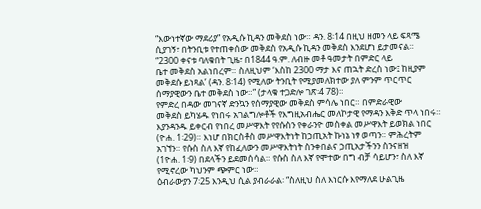“እውነተኛው ማደሪያ” የአዲሱ ኪዳን መቅደስ ነው። ዳን. 8፡14 በዚህ ዘመን ላይ ፍጻሜ
ሲያገኝ፣ በትንቢቱ የተጠቀሰው መቅደስ የአዲሱ ኪዳን መቅደስ እንደሆነ ይታመናል።
“2300 ቀናቱ ባለቁበት ጊዜ፣ በ1844 ዓ.ም. ለብዙ መቶ ዓመታት በምድር ላይ
ቤተ መቅደስ አልነበረም። ስለዚህም ‘እስከ 2300 ማታ እና ጠኋት ድረስ ነው፤ ከዚያም
መቅደሱ ይነጻል’ (ዳን. 8፡14) የሚለው ትንቢት የሚያመለክተው ያለ ምንም ጥርጥር
ሰማያዊውን ቤተ መቅደስ ነው።” (ታላቁ ተጋድሎ ገጽ፡4 78)።
የምድረ በዳው መገናኛ ድንኳን የሰማያዊው መቅደስ ምሳሌ ነበር። በምድራዊው
መቅደስ ይካሄዱ የነበሩ አገልግሎቶች የእግዚአብሔር መለኮታዊ የማዳን እቅድ ጥላ ነበሩ።
እያንዳንዱ ይቀርብ የነበረ መሥዋእት የየሱስን የቀራንዮ መስቀል መሥዋእት ይወክል ነበር
(ዮሐ. 1፡29)። እነሆ በክርስቶስ መሥዋእትነት ከኃጢአት ኩነኔ ነፃ ወጣን። ምሕረትም
አገኘን። የሱስ ስለ እኛ የከፈለውን መሥዋእትነት ስንቀበልና ኃጢአታችንን ስንናዘዝ
(1ዮሐ. 1፡9) በደላችን ይደመሰሳል። የሱስ ስለ እኛ የሞተው በግ ብቻ ሳይሆን፣ ስለ እኛ
የሚኖረው ካህንም ጭምር ነው።
ዕብራውያን 7፡25 እንዲህ ሲል ያብራራል፡ “ስለዚህ ስለ እነርሱ እየማለደ ሁልጊዜ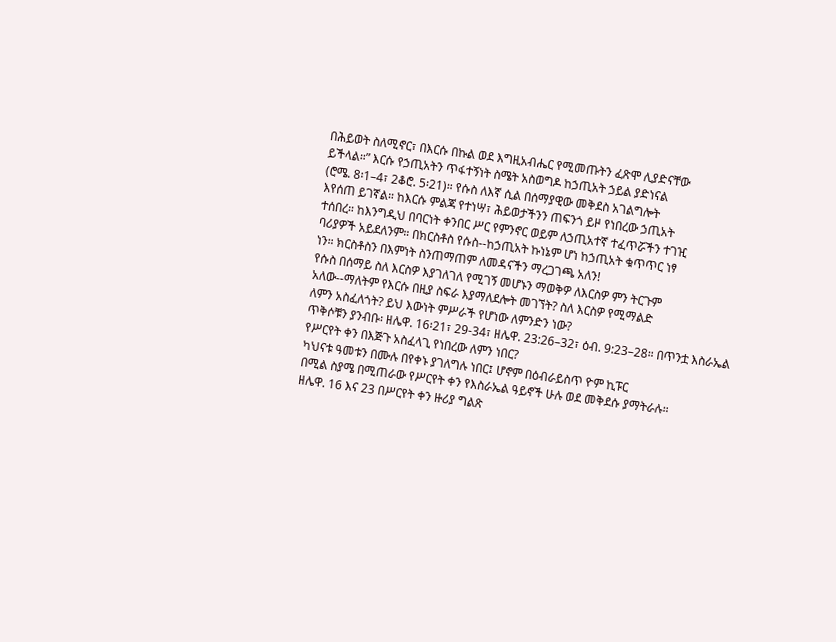በሕይወት ስለሚኖር፣ በእርሱ በኩል ወደ እግዚአብሔር የሚመጡትን ፈጽሞ ሊያድናቸው
ይችላል።” እርሱ የኃጢአትን ጥፋተኝነት ስሜት አስወግዶ ከኃጢአት ኃይል ያድነናል
(ሮሜ. 8፡1–4፣ 2ቆሮ. 5፡21)። የሱስ ለእኛ ሲል በሰማያዊው መቅደስ አገልግሎት
እየሰጠ ይገኛል። ከእርሱ ምልጃ የተነሣ፣ ሕይወታችንን ጠፍንጎ ይዞ የነበረው ኃጢአት
ተሰበረ። ከእንግዲህ በባርነት ቀንበር ሥር የምንኖር ወይም ለኃጢአተኛ ተፈጥሯችን ተገዢ
ባሪያዎች አይደለንም። በክርስቶስ የሱስ--ከኃጢአት ኩነኔም ሆነ ከኃጢአት ቁጥጥር ነፃ
ነን። ክርስቶስን በእምነት ስንጠማጠም ለመዳናችን ማረጋገጫ አለን!
የሱስ በሰማይ ስለ እርስዎ እያገለገለ የሚገኝ መሆኑን ማወቅዎ ለእርስዎ ምን ትርጉም
አለው--ማለትም የእርሱ በዚያ ስፍራ እያማለደሎት መገኘት? ስለ እርስዎ የሚማልድ
ለምን አስፈለጎት? ይህ እውነት ምሥራች የሆነው ለምንድን ነው?
ጥቅሶቹን ያንብቡ፡ ዘሌዋ. 16፡21፣ 29-34፣ ዘሌዋ. 23:26–32፣ ዕብ. 9:23–28። በጥንቷ እስራኤል የሥርየት ቀን በእጅጉ አስፈላጊ የነበረው ለምን ነበር?
ካህናቱ ዓመቱን በሙሉ በየቀኑ ያገለግሉ ነበር፤ ሆኖም በዕብራይስጥ ዮም ኪፑር
በሚል ስያሜ በሚጠራው የሥርየት ቀን የእስራኤል ዓይኖች ሁሉ ወደ መቅደሱ ያማትራሉ።
ዘሌዋ. 16 እና 23 በሥርየት ቀን ዙሪያ ግልጽ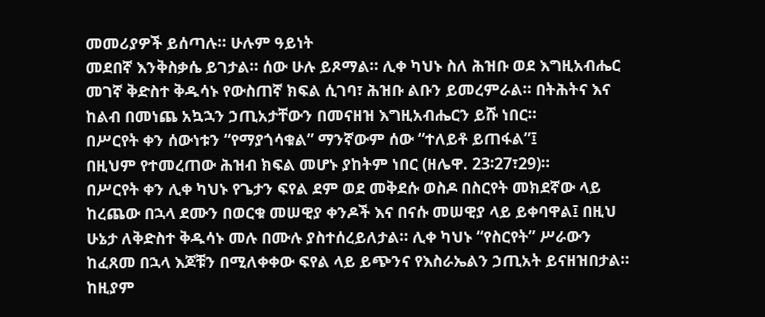መመሪያዎች ይሰጣሉ። ሁሉም ዓይነት
መደበኛ እንቅስቃሴ ይገታል። ሰው ሁሉ ይጾማል። ሊቀ ካህኑ ስለ ሕዝቡ ወደ እግዚአብሔር
መገኛ ቅድስተ ቅዱሳኑ የውስጠኛ ክፍል ሲገባ፣ ሕዝቡ ልቡን ይመረምራል። በትሕትና እና
ከልብ በመነጨ አኳኋን ኃጢአታቸውን በመናዘዝ እግዚአብሔርን ይሹ ነበር።
በሥርየት ቀን ሰውነቱን “የማያጎሳቁል” ማንኛውም ሰው “ተለይቶ ይጠፋል”፤
በዚህም የተመረጠው ሕዝብ ክፍል መሆኑ ያከትም ነበር (ዘሌዋ. 23፡27፣29)።
በሥርየት ቀን ሊቀ ካህኑ የጌታን ፍየል ደም ወደ መቅደሱ ወስዶ በስርየት መክደኛው ላይ
ከረጨው በኋላ ደሙን በወርቁ መሠዊያ ቀንዶች እና በናሱ መሠዊያ ላይ ይቀባዋል፤ በዚህ
ሁኔታ ለቅድስተ ቅዱሳኑ መሉ በሙሉ ያስተሰረይለታል። ሊቀ ካህኑ “የስርየት” ሥራውን
ከፈጸመ በኋላ እጆቹን በሚለቀቀው ፍየል ላይ ይጭንና የእስራኤልን ኃጢአት ይናዘዝበታል።
ከዚያም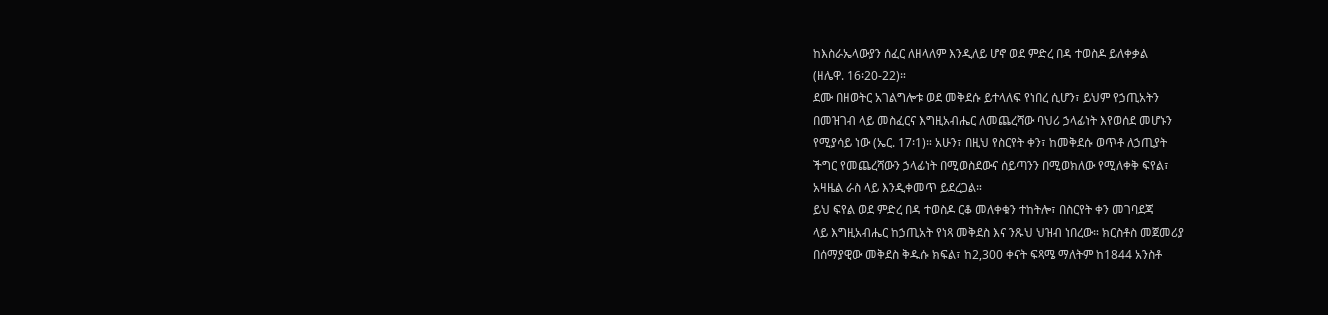ከእስራኤላውያን ሰፈር ለዘላለም እንዲለይ ሆኖ ወደ ምድረ በዳ ተወስዶ ይለቀቃል
(ዘሌዋ. 16፡20-22)።
ደሙ በዘወትር አገልግሎቱ ወደ መቅደሱ ይተላለፍ የነበረ ሲሆን፣ ይህም የኃጢአትን
በመዝገብ ላይ መስፈርና እግዚአብሔር ለመጨረሻው ባህሪ ኃላፊነት እየወሰደ መሆኑን
የሚያሳይ ነው (ኤር. 17፡1)። አሁን፣ በዚህ የስርየት ቀን፣ ከመቅደሱ ወጥቶ ለኃጢያት
ችግር የመጨረሻውን ኃላፊነት በሚወስደውና ሰይጣንን በሚወክለው የሚለቀቅ ፍየል፣
አዛዜል ራስ ላይ እንዲቀመጥ ይደረጋል።
ይህ ፍየል ወደ ምድረ በዳ ተወስዶ ርቆ መለቀቁን ተከትሎ፣ በስርየት ቀን መገባደጃ
ላይ እግዚአብሔር ከኃጢአት የነጻ መቅደስ እና ንጹህ ህዝብ ነበረው። ክርስቶስ መጀመሪያ
በሰማያዊው መቅደስ ቅዱሱ ክፍል፣ ከ2,300 ቀናት ፍጻሜ ማለትም ከ1844 አንስቶ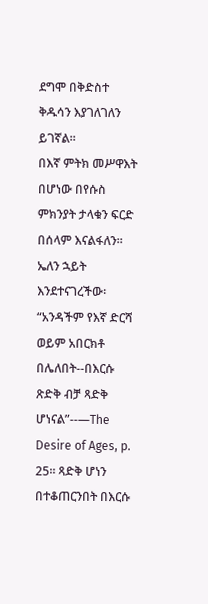ደግሞ በቅድስተ ቅዱሳን እያገለገለን ይገኛል።
በእኛ ምትክ መሥዋእት በሆነው በየሱስ ምክንያት ታላቁን ፍርድ በሰላም እናልፋለን።
ኤለን ኋይት እንደተናገረችው፡ “አንዳችም የእኛ ድርሻ ወይም አበርክቶ በሌለበት--በእርሱ
ጽድቅ ብቻ ጻድቅ ሆነናል”--—The Desire of Ages, p. 25። ጻድቅ ሆነን
በተቆጠርንበት በእርሱ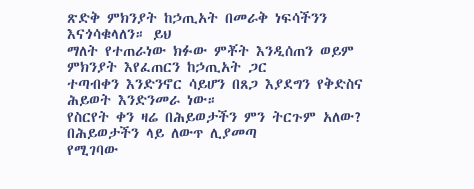ጽድቅ ምክንያት ከኃጢአት በመራቅ ነፍሳችንን እናጎሳቁላለን። ይህ
ማለት የተጠራነው ክፉው ምቾት እንዲሰጠን ወይም ምክንያት እየፈጠርን ከኃጢአት ጋር
ተጣብቀን እንድንኖር ሳይሆን በጸጋ እያደግን የቅድስና ሕይወት እንድንመራ ነው።
የስርየት ቀን ዛሬ በሕይወታችን ምን ትርጉም አለው? በሕይወታችን ላይ ለውጥ ሊያመጣ
የሚገባው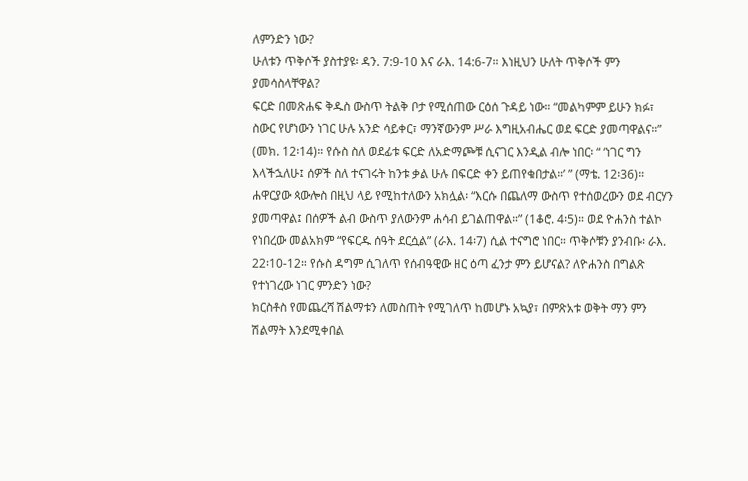ለምንድን ነው?
ሁለቱን ጥቅሶች ያስተያዩ፡ ዳን. 7:9-10 እና ራእ. 14:6-7። እነዚህን ሁለት ጥቅሶች ምን ያመሳስላቸዋል?
ፍርድ በመጽሐፍ ቅዱስ ውስጥ ትልቅ ቦታ የሚሰጠው ርዕሰ ጉዳይ ነው። “መልካምም ይሁን ክፉ፣ ስውር የሆነውን ነገር ሁሉ አንድ ሳይቀር፣ ማንኛውንም ሥራ እግዚአብሔር ወደ ፍርድ ያመጣዋልና።” (መክ. 12፡14)። የሱስ ስለ ወደፊቱ ፍርድ ለአድማጮቹ ሲናገር እንዲል ብሎ ነበር፡ “ ‘ነገር ግን እላችኋለሁ፤ ሰዎች ስለ ተናገሩት ከንቱ ቃል ሁሉ በፍርድ ቀን ይጠየቁበታል።’ ” (ማቴ. 12፡36)። ሐዋርያው ጳውሎስ በዚህ ላይ የሚከተለውን አክሏል፡ “እርሱ በጨለማ ውስጥ የተሰወረውን ወደ ብርሃን ያመጣዋል፤ በሰዎች ልብ ውስጥ ያለውንም ሐሳብ ይገልጠዋል።” (1ቆሮ. 4፡5)። ወደ ዮሐንስ ተልኮ የነበረው መልአክም “የፍርዱ ሰዓት ደርሷል” (ራእ. 14፡7) ሲል ተናግሮ ነበር። ጥቅሶቹን ያንብቡ፡ ራእ. 22፡10-12። የሱስ ዳግም ሲገለጥ የሰብዓዊው ዘር ዕጣ ፈንታ ምን ይሆናል? ለዮሐንስ በግልጽ የተነገረው ነገር ምንድን ነው?
ክርስቶስ የመጨረሻ ሽልማቱን ለመስጠት የሚገለጥ ከመሆኑ አኳያ፣ በምጽአቱ ወቅት ማን ምን ሽልማት እንደሚቀበል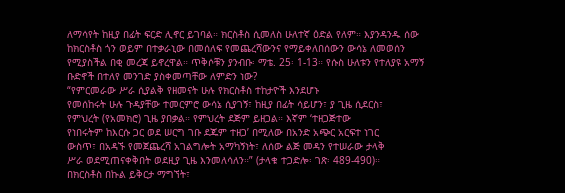ለማሳየት ከዚያ በፊት ፍርድ ሊኖር ይገባል። ክርስቶስ ሲመለስ ሁለተኛ ዕድል የለም። እያንዳንዱ ሰው ከክርስቶስ ጎን ወይም በተቃራኒው በመሰለፍ የመጨረሻውንና የማይቀለበሰውን ውሳኔ ለመወሰን የሚያስችል በቂ መረጃ ይኖረዋል። ጥቅሶቹን ያንብቡ፡ ማቴ. 25፡ 1-13። የሱስ ሁለቱን የተለያዩ አማኝ ቡድኖች በተለየ መንገድ ያስቀመጣቸው ለምድን ነው?
“የምርመራው ሥራ ሲያልቅ የዘመናት ሁሉ የክርስቶስ ተከታዮች እንደሆኑ
የመሰከሩት ሁሉ ጉዳያቸው ተመርምሮ ውሳኔ ሲያገኝ፣ ከዚያ በፊት ሳይሆን፣ ያ ጊዜ ሲደርስ፣
የምህረት (የአመክሮ) ጊዜ ያበቃል። የምህረት ደጅም ይዘጋል። እኛም ‘ተዘጋጅተው
የነበሩትም ከእርሱ ጋር ወደ ሠርግ ገቡ ደጁም ተዘጋ’ በሚለው በአንድ አጭር አርፍተ ነገር
ውስጥ፣ በአዳኙ የመጀጨረሻ አገልግሎት አማካኝነት፣ ለሰው ልጅ መዳን የተሠራው ታላቅ
ሥራ ወደሚጠናቀቅበት ወደዚያ ጊዜ እንመለሳለን።” (ታላቁ ተጋድሎ፡ ገጽ፡ 489-490)።
በክርስቶስ በኩል ይቅርታ ማግኘት፣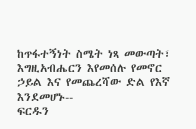ከጥፋተኝነት ስሜት ነጻ መውጣት፣
እግዚአብሔርን እየመሰሉ የመኖር ኃይል እና የመጨረሻው ድል የእኛ እንደመሆኑ--
ፍርዱን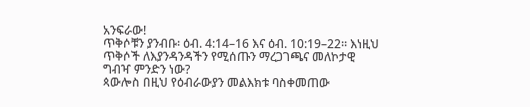አንፍራው!
ጥቅሶቹን ያንብቡ፡ ዕብ. 4:14–16 እና ዕብ. 10:19–22። እነዚህ ጥቅሶች ለእያንዳንዳችን የሚሰጡን ማረጋገጫና መለኮታዊ ግብዣ ምንድን ነው?
ጳውሎስ በዚህ የዕብራውያን መልእክቱ ባስቀመጠው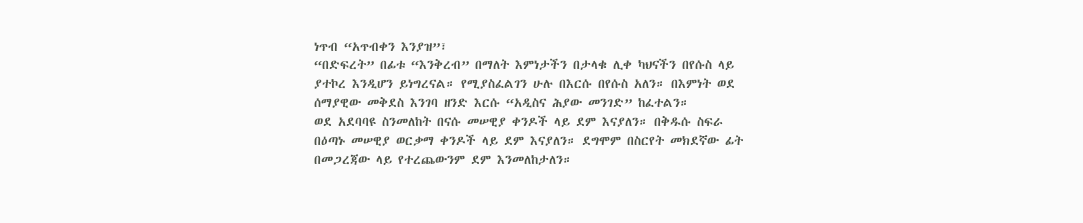ነጥብ “አጥብቀን እንያዝ”፣
“በድፍረት” በፊቱ “እንቅረብ” በማለት እምነታችን በታላቁ ሊቀ ካህናችን በየሱስ ላይ
ያተኮረ እንዲሆን ይነግረናል። የሚያስፈልገን ሁሉ በእርሱ በየሱስ አለን። በእምነት ወደ
ሰማያዊው መቅደስ እንገባ ዘንድ እርሱ “አዲስና ሕያው መንገድ” ከፈተልን።
ወደ አደባባዩ ስንመለከት በናሱ መሠዊያ ቀንዶች ላይ ደም እናያለን። በቅዱሱ ስፍራ
በዕጣኑ መሠዊያ ወርቃማ ቀንዶች ላይ ደም እናያለን። ደግሞም በስርየት መክደኛው ፊት
በመጋረጃው ላይ የተረጨውንም ደም እንመለከታለን።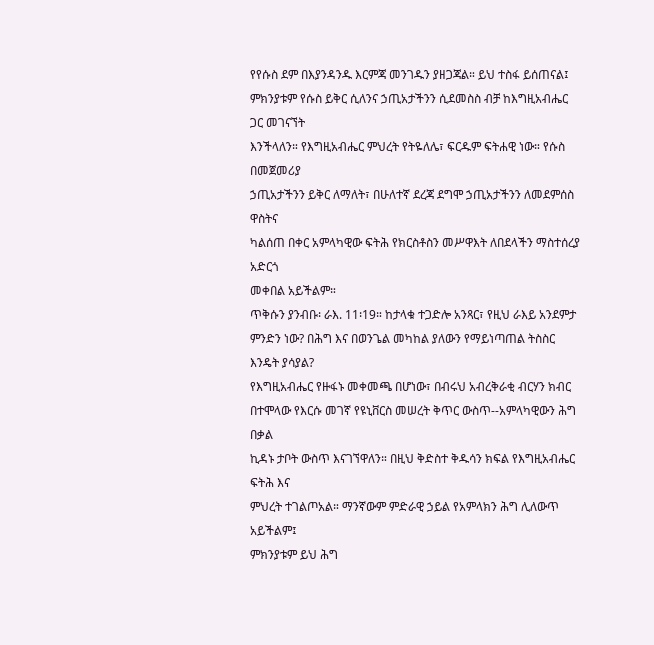የየሱስ ደም በእያንዳንዱ እርምጃ መንገዱን ያዘጋጃል። ይህ ተስፋ ይሰጠናል፤
ምክንያቱም የሱስ ይቅር ሲለንና ኃጢአታችንን ሲደመስስ ብቻ ከእግዚአብሔር ጋር መገናኘት
እንችላለን። የእግዚአብሔር ምህረት የትዬለሌ፣ ፍርዱም ፍትሐዊ ነው። የሱስ በመጀመሪያ
ኃጢአታችንን ይቅር ለማለት፣ በሁለተኛ ደረጃ ደግሞ ኃጢአታችንን ለመደምሰስ ዋስትና
ካልሰጠ በቀር አምላካዊው ፍትሕ የክርስቶስን መሥዋእት ለበደላችን ማስተሰረያ አድርጎ
መቀበል አይችልም።
ጥቅሱን ያንብቡ፡ ራእ. 11፡19። ከታላቁ ተጋድሎ አንጻር፣ የዚህ ራእይ አንደምታ ምንድን ነው? በሕግ እና በወንጌል መካከል ያለውን የማይነጣጠል ትስስር እንዴት ያሳያል?
የእግዚአብሔር የዙፋኑ መቀመጫ በሆነው፣ በብሩህ አብረቅራቂ ብርሃን ክብር
በተሞላው የእርሱ መገኛ የዩኒቨርስ መሠረት ቅጥር ውስጥ--አምላካዊውን ሕግ በቃል
ኪዳኑ ታቦት ውስጥ እናገኘዋለን። በዚህ ቅድስተ ቅዱሳን ክፍል የእግዚአብሔር ፍትሕ እና
ምህረት ተገልጦአል። ማንኛውም ምድራዊ ኃይል የአምላክን ሕግ ሊለውጥ አይችልም፤
ምክንያቱም ይህ ሕግ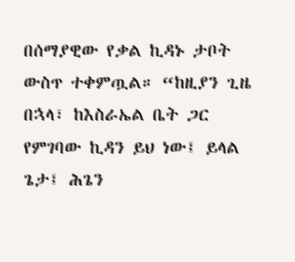በሰማያዊው የቃል ኪዳኑ ታቦት ውስጥ ተቀምጧል። “ከዚያን ጊዜ
በኋላ፣ ከእስራኤል ቤት ጋር የምገባው ኪዳን ይህ ነው፤ ይላል ጌታ፤ ሕጌን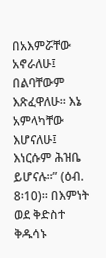በአእምሯቸው
አኖራለሁ፤ በልባቸውም እጽፈዋለሁ። እኔ አምላካቸው እሆናለሁ፤ እነርሱም ሕዝቤ
ይሆናሉ።” (ዕብ. 8፡10)። በእምነት ወደ ቅድስተ ቅዱሳኑ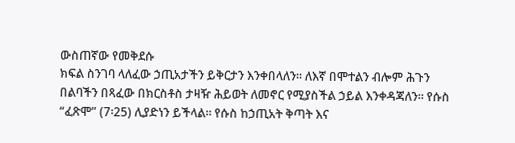ውስጠኛው የመቅደሱ
ክፍል ስንገባ ላለፈው ኃጢአታችን ይቅርታን እንቀበላለን። ለእኛ በሞተልን ብሎም ሕጉን
በልባችን በጻፈው በክርስቶስ ታዛዥ ሕይወት ለመኖር የሚያስችል ኃይል እንቀዳጃለን። የሱስ
“ፈጽሞ” (7፡25) ሊያድነን ይችላል። የሱስ ከኃጢአት ቅጣት እና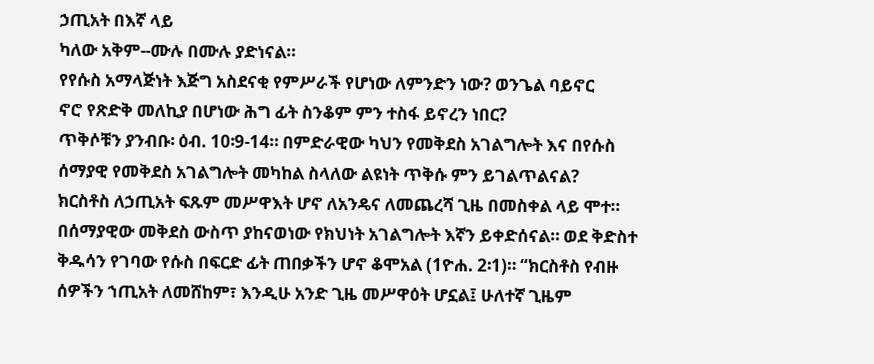ኃጢአት በእኛ ላይ
ካለው አቅም--ሙሉ በሙሉ ያድነናል።
የየሱስ አማላጅነት እጅግ አስደናቂ የምሥራች የሆነው ለምንድን ነው? ወንጌል ባይኖር
ኖሮ የጽድቅ መለኪያ በሆነው ሕግ ፊት ስንቆም ምን ተስፋ ይኖረን ነበር?
ጥቅሶቹን ያንብቡ፡ ዕብ. 10፡9-14። በምድራዊው ካህን የመቅደስ አገልግሎት እና በየሱስ ሰማያዊ የመቅደስ አገልግሎት መካከል ስላለው ልዩነት ጥቅሱ ምን ይገልጥልናል?
ክርስቶስ ለኃጢአት ፍጹም መሥዋእት ሆኖ ለአንዴና ለመጨረሻ ጊዜ በመስቀል ላይ ሞተ። በሰማያዊው መቅደስ ውስጥ ያከናወነው የክህነት አገልግሎት እኛን ይቀድሰናል። ወደ ቅድስተ ቅዱሳን የገባው የሱስ በፍርድ ፊት ጠበቃችን ሆኖ ቆሞአል (1ዮሐ. 2፡1)። “ክርስቶስ የብዙ ሰዎችን ኀጢአት ለመሸከም፣ እንዲሁ አንድ ጊዜ መሥዋዕት ሆኗል፤ ሁለተኛ ጊዜም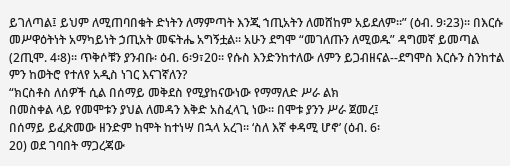ይገለጣል፤ ይህም ለሚጠባበቁት ድነትን ለማምጣት እንጂ ኀጢአትን ለመሸከም አይደለም።” (ዕብ. 9፡23)። በእርሱ መሥዋዕትነት አማካይነት ኃጢአት መፍትሔ አግኝቷል። አሁን ደግሞ “መገለጡን ለሚወዱ” ዳግመኛ ይመጣል (2ጢሞ. 4፡8)። ጥቅሶቹን ያንብቡ፡ ዕብ. 6፡9፣20። የሱስ እንድንከተለው ለምን ይጋብዘናል--ደግሞስ እርሱን ስንከተል ምን ከወትሮ የተለየ አዲስ ነገር እናገኛለን?
“ክርስቶስ ለሰዎች ሲል በሰማይ መቅደስ የሚያከናውነው የማማለድ ሥራ ልክ
በመስቀል ላይ የመሞቱን ያህል ለመዳን እቅድ አስፈላጊ ነው። በሞቱ ያንን ሥራ ጀመረ፤
በሰማይ ይፈጽመው ዘንድም ከሞት ከተነሣ በኋላ አረገ። ‘ስለ እኛ ቀዳሚ ሆኖ’ (ዕብ. 6፡
20) ወደ ገባበት ማጋረጃው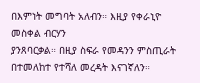በእምነት መግባት አለብን። እዚያ የቀራኒዮ መስቀል ብርሃን
ያንጸባርቃል። በዚያ ስፍራ የመዳንን ምስጢራት በተመለከተ የተሻለ መረዳት እናገኛለን።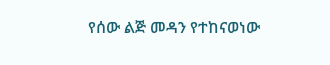የሰው ልጅ መዳን የተከናወነው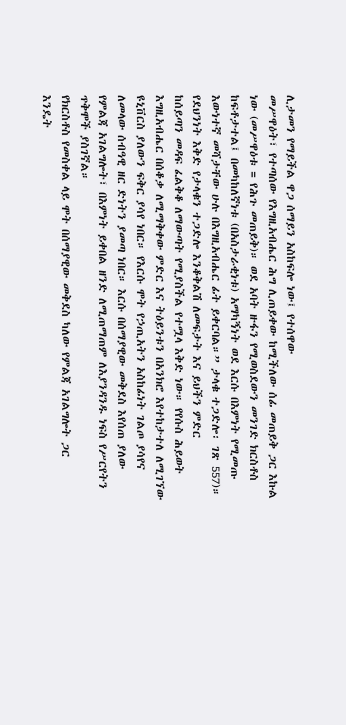ሊታመን የማይችል ዋጋ ሰማይን አስከፍሎ ነው፤ የተሰዋው
መሥዋዕት፣ የተጣሰው የእግዚአብሔር ሕግ ሊጠይቀው ከሚችለው ሰፊ መጠይቅ ጋር እኩል
ነው (መሥዋዕቱ = የሕጉ መጠይቅ)። ወደ አባት ዙፋን የሚወስደውን መንገድ ክርስቶስ
ከፍቶታተል፤ በመካከለኛነቱ (በአስታራቂነቱ) አማካኝነት ወደ እርሱ በእምነት የሚመጡ
እውነተኛ መሻታቸው ሁሉ በእግዚአብሔር ፊት ይቀርባል።” ታላቁ ተጋድሎ፡ ገጽ 557)።
የደህንነት እቅድ የታላቁን ተጋድሎ እንቆቅልሽ ለመፍታት እና ይህችን ምድር
ከሰይጣን መዳፍ ፈልቅቆ ለማውጣት የሚያስችል የተሟላ እቅድ ነው። የየሱስ ሕይወት
እግዚአብሔር በሰቆቃ ለሚማቅቀው ምድር እና ትዕይንቱን በአንክሮ እየተከታተለ ለሚገኘው
ዩኒቨርስ ያለውን ፍቅር ያሳየ ነበር። የእርሱ ሞት የኃጢአትን አስከፊነት ገልጦ ያሳየና
ለመላው ሰብዓዊ ዘር ድነትን ያመጣ ነበር። እርሱ በሰማያዊው መቅደስ እየሰጠ ያለው
የምልጃ አገልግሎት፣ በእምነት ይቀበል ዘንድ ለሚጠማጠም ለእያንዳንዱ ነፍስ የሥርየትን
ጥቅሞች ያስገኛል።
የክርስቶስ የመስቀል ላይ ሞት በሰማያዊው መቅደስ ካለው የምልጃ አገልግሎት ጋር
እንዴት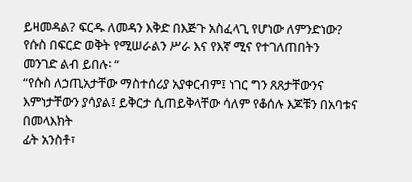ይዛመዳል? ፍርዱ ለመዳን እቅድ በእጅጉ አስፈላጊ የሆነው ለምንድነው?
የሱስ በፍርድ ወቅት የሚሠራልን ሥራ እና የእኛ ሚና የተገለጠበትን
መንገድ ልብ ይበሉ፡ “
“የሱስ ለኃጢአታቸው ማስተሰሪያ አያቀርብም፤ ነገር ግን ጸጸታቸውንና
እምነታቸውን ያሳያል፤ ይቅርታ ሲጠይቅላቸው ሳለም የቆሰሉ እጆቹን በአባቱና በመላእክት
ፊት አንስቶ፣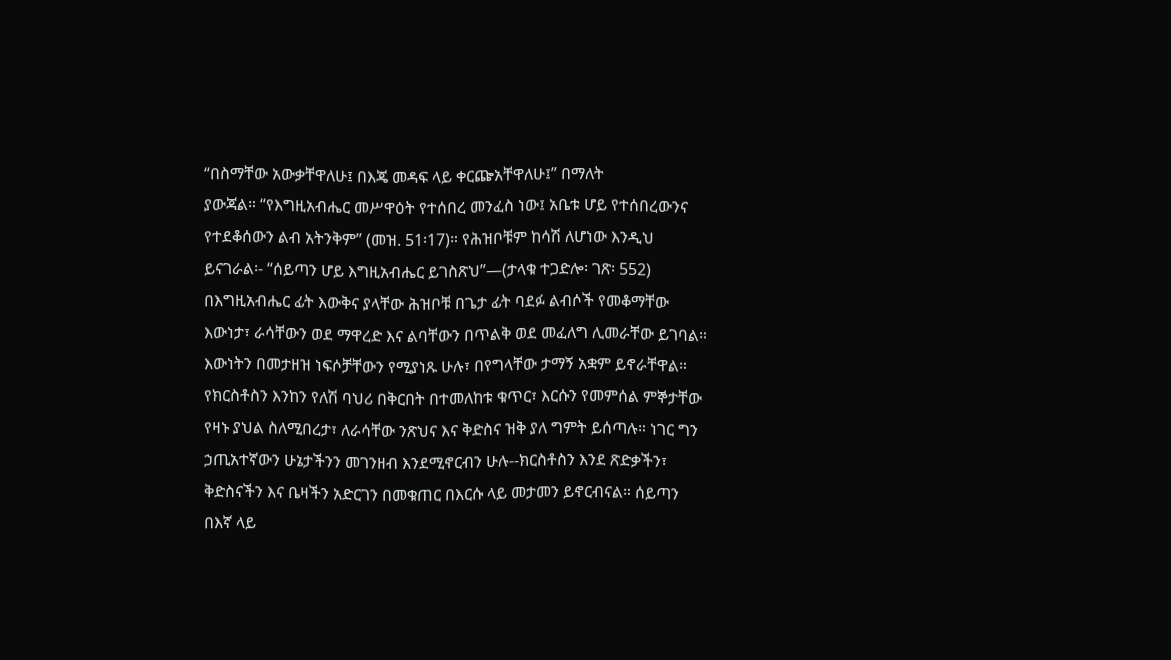“በስማቸው አውቃቸዋለሁ፤ በእጄ መዳፍ ላይ ቀርጬአቸዋለሁ፤” በማለት
ያውጃል። “የእግዚአብሔር መሥዋዕት የተሰበረ መንፈስ ነው፤ አቤቱ ሆይ የተሰበረውንና
የተደቆሰውን ልብ አትንቅም” (መዝ. 51፡17)። የሕዝቦቹም ከሳሽ ለሆነው እንዲህ
ይናገራል፡- “ሰይጣን ሆይ እግዚአብሔር ይገስጽህ”—(ታላቁ ተጋድሎ፡ ገጽ፡ 552)
በእግዚአብሔር ፊት እውቅና ያላቸው ሕዝቦቹ በጌታ ፊት ባደፉ ልብሶች የመቆማቸው
እውነታ፣ ራሳቸውን ወደ ማዋረድ እና ልባቸውን በጥልቅ ወደ መፈለግ ሊመራቸው ይገባል።
እውነትን በመታዘዝ ነፍሶቻቸውን የሚያነጹ ሁሉ፣ በየግላቸው ታማኝ አቋም ይኖራቸዋል።
የክርስቶስን እንከን የለሽ ባህሪ በቅርበት በተመለከቱ ቁጥር፣ እርሱን የመምሰል ምኞታቸው
የዛኑ ያህል ስለሚበረታ፣ ለራሳቸው ንጽህና እና ቅድስና ዝቅ ያለ ግምት ይሰጣሉ። ነገር ግን
ኃጢአተኛውን ሁኔታችንን መገንዘብ እንደሚኖርብን ሁሉ--ክርስቶስን እንደ ጽድቃችን፣
ቅድስናችን እና ቤዛችን አድርገን በመቁጠር በእርሱ ላይ መታመን ይኖርብናል። ሰይጣን
በእኛ ላይ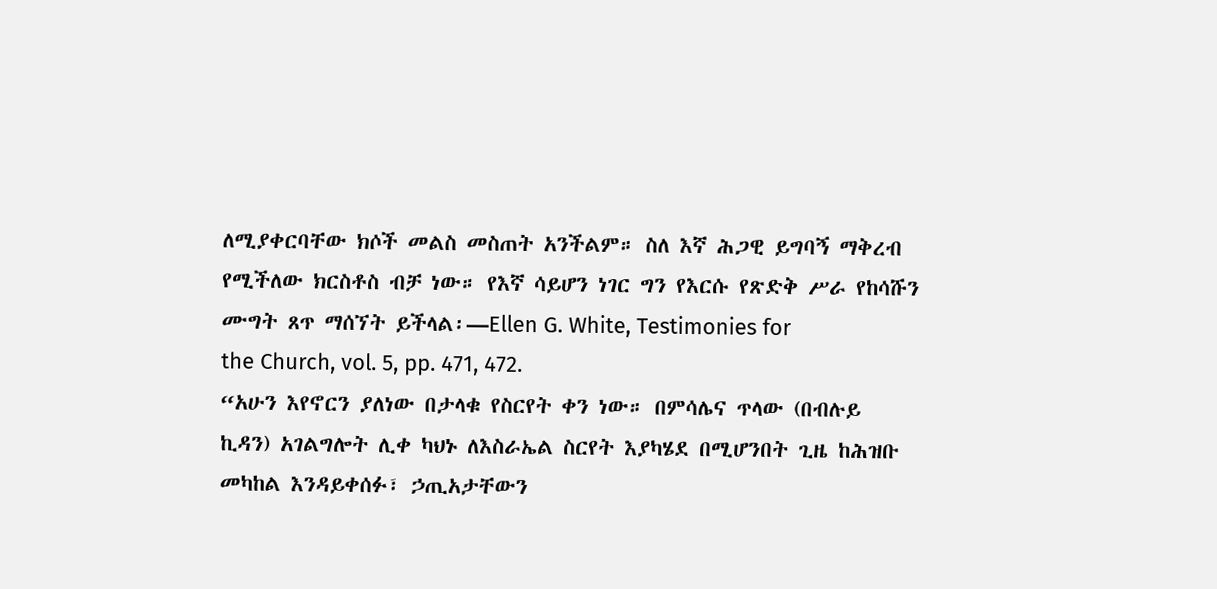ለሚያቀርባቸው ክሶች መልስ መስጠት አንችልም። ስለ እኛ ሕጋዊ ይግባኝ ማቅረብ
የሚችለው ክርስቶስ ብቻ ነው። የእኛ ሳይሆን ነገር ግን የእርሱ የጽድቅ ሥራ የከሳሹን
ሙግት ጸጥ ማሰኘት ይችላል፡—Ellen G. White, Testimonies for
the Church, vol. 5, pp. 471, 472.
“አሁን እየኖርን ያለነው በታላቁ የስርየት ቀን ነው። በምሳሌና ጥላው (በብሉይ
ኪዳን) አገልግሎት ሊቀ ካህኑ ለእስራኤል ስርየት እያካሄደ በሚሆንበት ጊዜ ከሕዝቡ
መካከል እንዳይቀሰፉ፣ ኃጢአታቸውን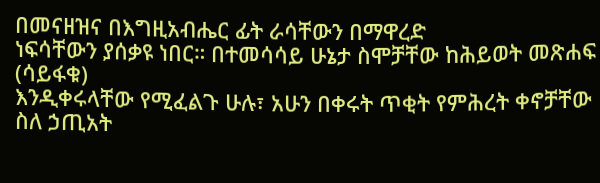በመናዘዝና በእግዚአብሔር ፊት ራሳቸውን በማዋረድ
ነፍሳቸውን ያሰቃዩ ነበር። በተመሳሳይ ሁኔታ ስሞቻቸው ከሕይወት መጽሐፍ (ሳይፋቁ)
እንዲቀሩላቸው የሚፈልጉ ሁሉ፣ አሁን በቀሩት ጥቂት የምሕረት ቀኖቻቸው ስለ ኃጢአት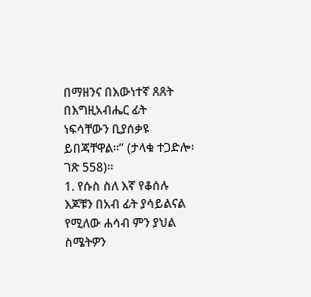በማዘንና በእውነተኛ ጸጸት በእግዚአብሔር ፊት ነፍሳቸውን ቢያሰቃዩ ይበጃቸዋል።” (ታላቁ ተጋድሎ፡ ገጽ 558)።
1. የሱስ ስለ እኛ የቆሰሉ እጆቹን በአብ ፊት ያሳይልናል የሚለው ሐሳብ ምን ያህል
ስሜትዎን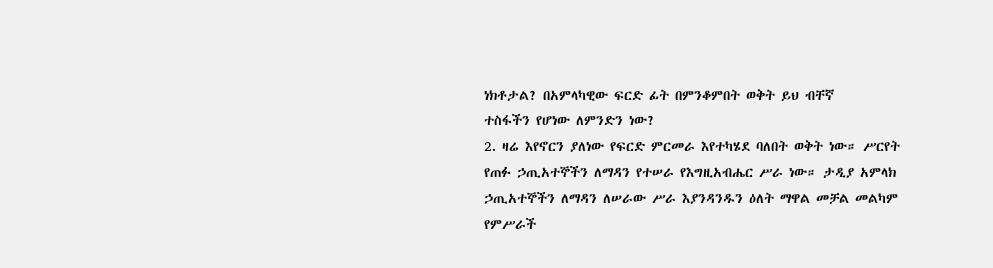ነክቶታል? በአምላካዊው ፍርድ ፊት በምንቆምበት ወቅት ይህ ብቸኛ
ተስፋችን የሆነው ለምንድን ነው?
2. ዛሬ እየኖርን ያለነው የፍርድ ምርመራ እየተካሄደ ባለበት ወቅት ነው። ሥርየት
የጠፉ ኃጢአተኞችን ለማዳን የተሠራ የእግዚአብሔር ሥራ ነው። ታዲያ አምላክ
ኃጢአተኞችን ለማዳን ለሠራው ሥራ እያንዳንዱን ዕለት ማዋል መቻል መልካም
የምሥራች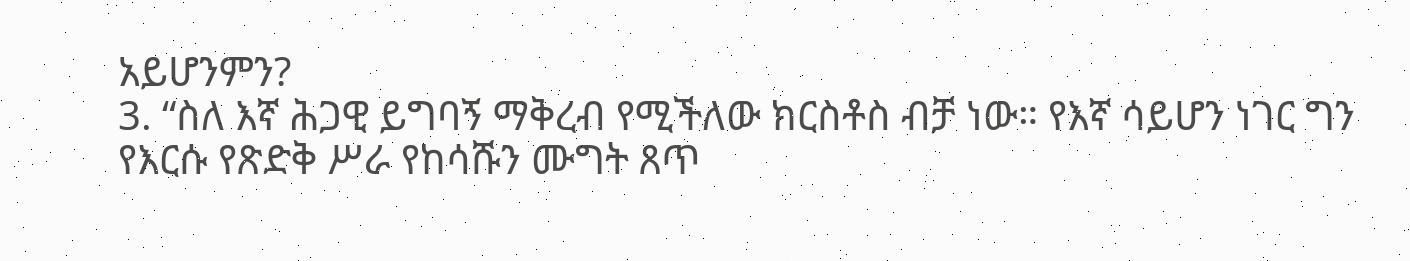አይሆንምን?
3. “ስለ እኛ ሕጋዊ ይግባኝ ማቅረብ የሚችለው ክርስቶስ ብቻ ነው። የእኛ ሳይሆን ነገር ግን የእርሱ የጽድቅ ሥራ የከሳሹን ሙግት ጸጥ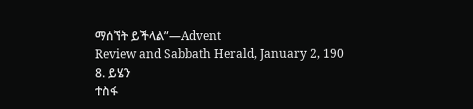ማሰኘት ይችላል”—Advent
Review and Sabbath Herald, January 2, 190
8. ይሄን
ተስፋ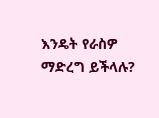እንዴት የራስዎ ማድረግ ይችላሉ?